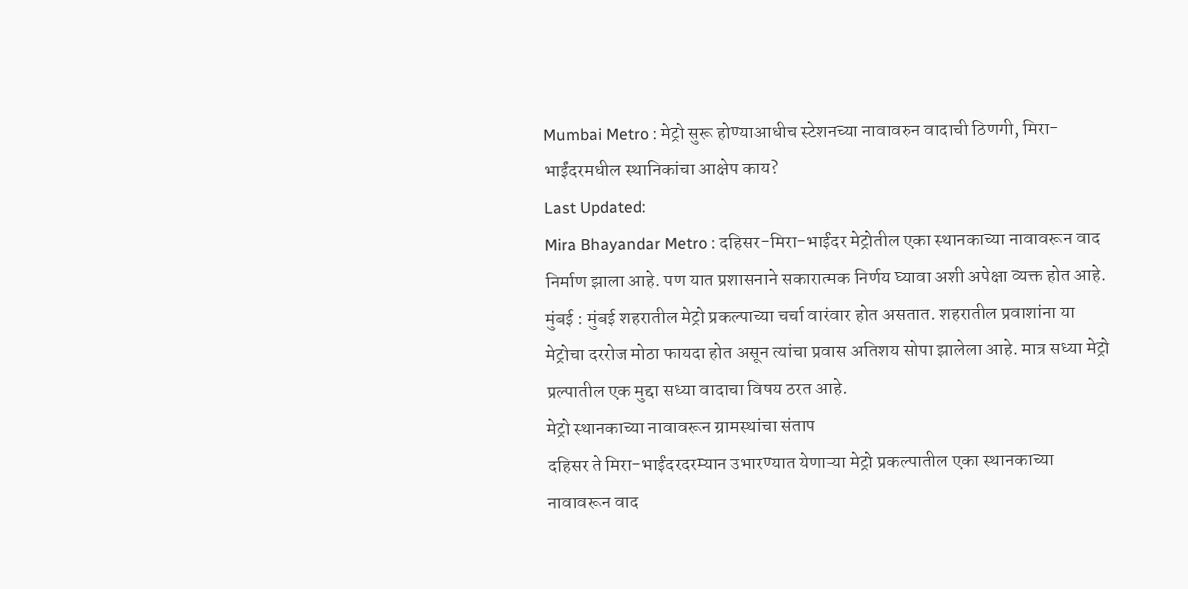Mumbai Metro : मेट्रो सुरू होण्याआधीच स्टेशनच्या नावावरुन वादाची ठिणगी, मिरा-भाईंदरमधील स्थानिकांचा आक्षेप काय?
Last Updated:
Mira Bhayandar Metro : दहिसर-मिरा-भाईंदर मेट्रोतील एका स्थानकाच्या नावावरून वाद निर्माण झाला आहे. पण यात प्रशासनाने सकारात्मक निर्णय घ्यावा अशी अपेक्षा व्यक्त होत आहे.
मुंबई : मुंबई शहरातील मेट्रो प्रकल्पाच्या चर्चा वारंवार होत असतात. शहरातील प्रवाशांना या मेट्रोचा दररोज मोठा फायदा होत असून त्यांचा प्रवास अतिशय सोपा झालेला आहे. मात्र सध्या मेट्रो प्रल्पातील एक मुद्दा सध्या वादाचा विषय ठरत आहे.
मेट्रो स्थानकाच्या नावावरून ग्रामस्थांचा संताप
दहिसर ते मिरा-भाईंदरदरम्यान उभारण्यात येणाऱ्या मेट्रो प्रकल्पातील एका स्थानकाच्या नावावरून वाद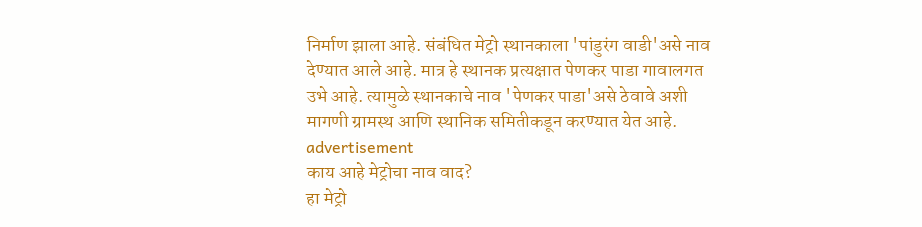निर्माण झाला आहे. संबंधित मेट्रो स्थानकाला 'पांडुरंग वाडी'असे नाव देण्यात आले आहे. मात्र हे स्थानक प्रत्यक्षात पेणकर पाडा गावालगत उभे आहे. त्यामुळे स्थानकाचे नाव 'पेणकर पाडा'असे ठेवावे अशी मागणी ग्रामस्थ आणि स्थानिक समितीकडून करण्यात येत आहे.
advertisement
काय आहे मेट्रोचा नाव वाद?
हा मेट्रो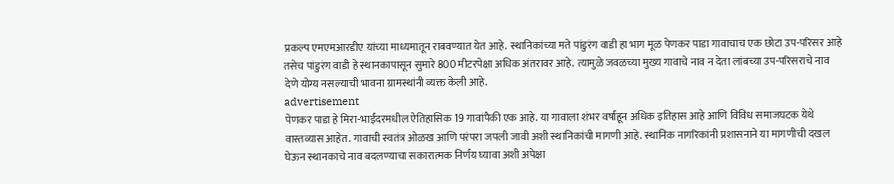प्रकल्प एमएमआरडीए यांच्या माध्यमातून राबवण्यात येत आहे. स्थानिकांच्या मते पांडुरंग वाडी हा भाग मूळ पेणकर पाडा गावाचाच एक छोटा उप-परिसर आहे तसेच पांडुरंग वाडी हे स्थानकापासून सुमारे 800 मीटरपेक्षा अधिक अंतरावर आहे. त्यामुळे जवळच्या मुख्य गावाचे नाव न देता लांबच्या उप-परिसराचे नाव देणे योग्य नसल्याची भावना ग्रामस्थांनी व्यक्त केली आहे.
advertisement
पेणकर पाडा हे मिरा-भाईंदरमधील ऐतिहासिक 19 गावांपैकी एक आहे. या गावाला शंभर वर्षांहून अधिक इतिहास आहे आणि विविध समाजघटक येथे वास्तव्यास आहेत. गावाची स्वतंत्र ओळख आणि परंपरा जपली जावी अशी स्थानिकांची मागणी आहे. स्थानिक नागरिकांनी प्रशासनाने या मागणीची दखल घेऊन स्थानकाचे नाव बदलण्याचा सकारात्मक निर्णय घ्यावा अशी अपेक्षा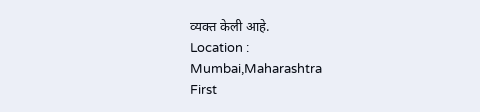व्यक्त केली आहे.
Location :
Mumbai,Maharashtra
First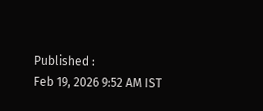Published :
Feb 19, 2026 9:52 AM IST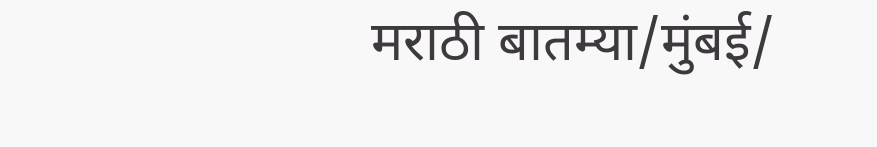मराठी बातम्या/मुंबई/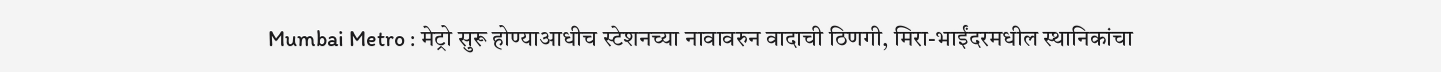Mumbai Metro : मेट्रो सुरू होण्याआधीच स्टेशनच्या नावावरुन वादाची ठिणगी, मिरा-भाईंदरमधील स्थानिकांचा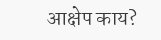आक्षेप काय?